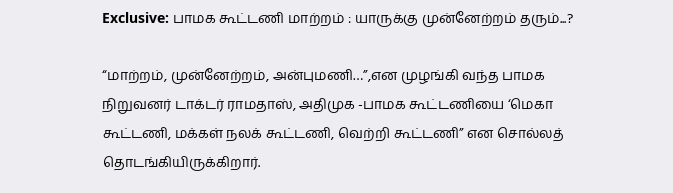Exclusive: பாமக கூட்டணி மாற்றம் : யாருக்கு முன்னேற்றம் தரும்...?

“மாற்றம், முன்னேற்றம், அன்புமணி…”,என முழங்கி வந்த பாமக நிறுவனர் டாக்டர் ராமதாஸ், அதிமுக -பாமக கூட்டணியை ‘மெகா கூட்டணி, மக்கள் நலக் கூட்டணி, வெற்றி கூட்டணி” என சொல்லத் தொடங்கியிருக்கிறார்.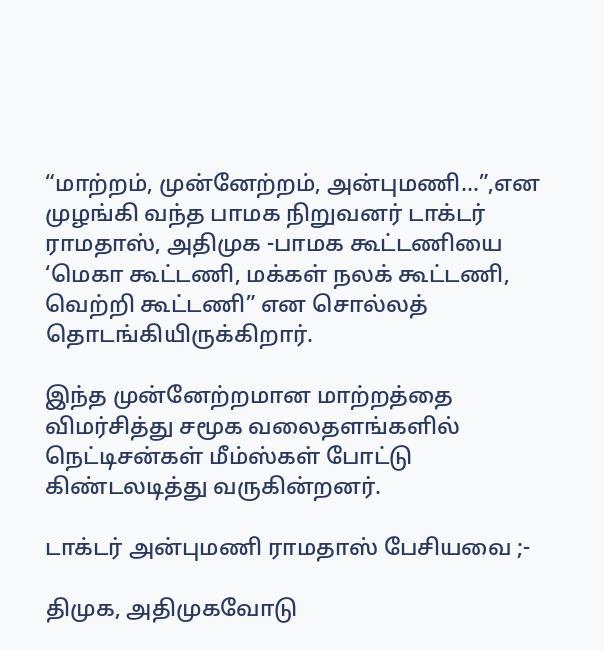“மாற்றம், முன்னேற்றம், அன்புமணி…”,என முழங்கி வந்த பாமக நிறுவனர் டாக்டர் ராமதாஸ், அதிமுக -பாமக கூட்டணியை ‘மெகா கூட்டணி, மக்கள் நலக் கூட்டணி, வெற்றி கூட்டணி” என சொல்லத் தொடங்கியிருக்கிறார்.

இந்த முன்னேற்றமான மாற்றத்தை விமர்சித்து சமூக வலைதளங்களில் நெட்டிசன்கள் மீம்ஸ்கள் போட்டு கிண்டலடித்து வருகின்றனர்.

டாக்டர் அன்புமணி ராமதாஸ் பேசியவை ;-

திமுக, அதிமுகவோடு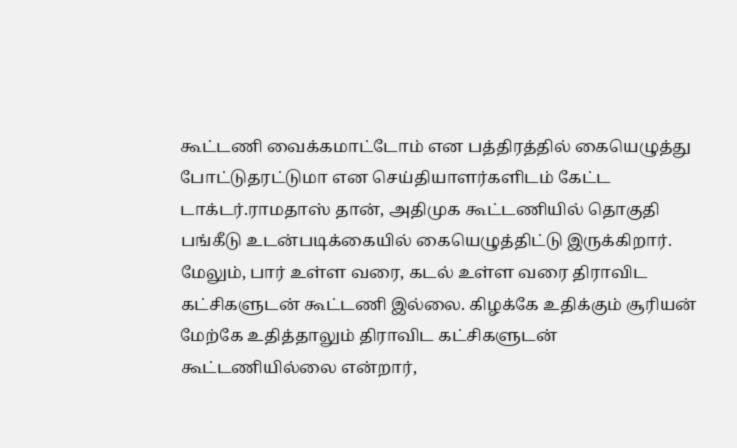கூட்டணி வைக்கமாட்டோம் என பத்திரத்தில் கையெழுத்து போட்டுதரட்டுமா என செய்தியாளர்களிடம் கேட்ட டாக்டர்.ராமதாஸ் தான், அதிமுக கூட்டணியில் தொகுதி பங்கீடு உடன்படிக்கையில் கையெழுத்திட்டு இருக்கிறார். மேலும், பார் உள்ள வரை, கடல் உள்ள வரை திராவிட கட்சிகளுடன் கூட்டணி இல்லை. கிழக்கே உதிக்கும் சூரியன் மேற்கே உதித்தாலும் திராவிட கட்சிகளுடன் கூட்டணியில்லை என்றார்,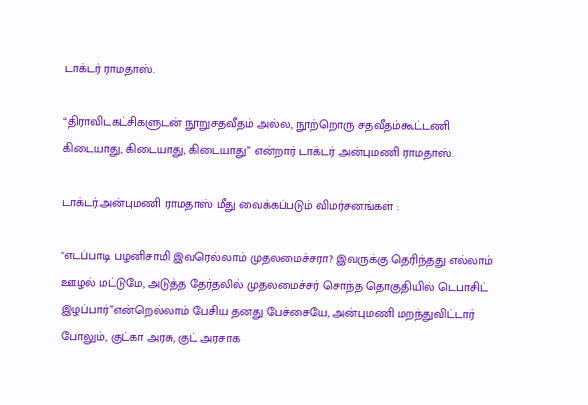டாக்டர் ராமதாஸ்.

“திராவிடகட்சிகளுடன் நூறுசதவீதம் அல்ல, நூற்றொரு சதவீதம்கூட்டணி கிடையாது, கிடையாது, கிடையாது” என்றார் டாக்டர் அன்புமணி ராமதாஸ்.

டாக்டர்.அன்புமணி ராமதாஸ் மீது வைக்கப்படும் விமர்சனங்கள் :

"எடப்பாடி பழனிசாமி இவரெல்லாம் முதலமைச்சரா? இவருக்கு தெரிந்தது எல்லாம் ஊழல் மட்டுமே, அடுத்த தேர்தலில் முதலமைச்சர் சொந்த தொகுதியில் டெபாசிட் இழப்பார்”என்றெல்லாம் பேசிய தனது பேச்சையே, அன்புமணி மறந்துவிட்டார் போலும், குட்கா அரசு, குட் அரசாக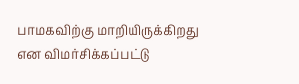பாமகவிற்கு மாறியிருக்கிறது என விமர்சிக்கப்பட்டு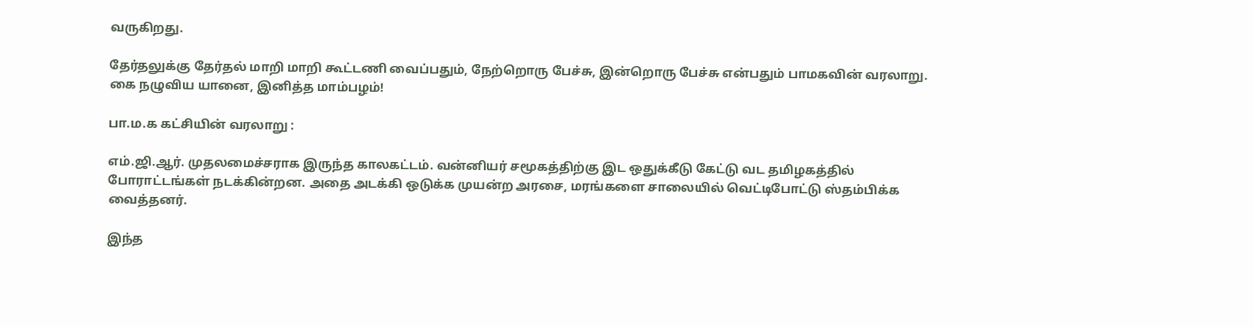வருகிறது.

தேர்தலுக்கு தேர்தல் மாறி மாறி கூட்டணி வைப்பதும், நேற்றொரு பேச்சு, இன்றொரு பேச்சு என்பதும் பாமகவின் வரலாறு. கை நழுவிய யானை, இனித்த மாம்பழம்!

பா.ம.க கட்சியின் வரலாறு :

எம்.ஜி.ஆர். முதலமைச்சராக இருந்த காலகட்டம். வன்னியர் சமூகத்திற்கு இட ஒதுக்கீடு கேட்டு வட தமிழகத்தில் போராட்டங்கள் நடக்கின்றன. அதை அடக்கி ஒடுக்க முயன்ற அரசை, மரங்களை சாலையில் வெட்டிபோட்டு ஸ்தம்பிக்க வைத்தனர்.

இந்த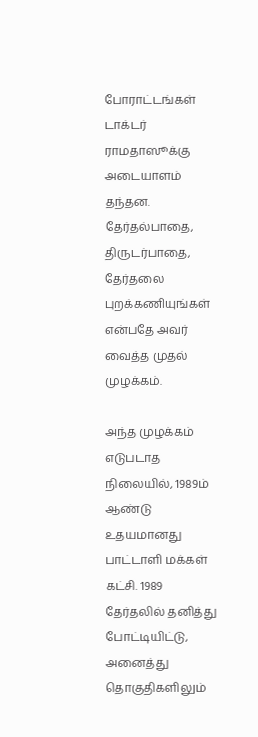போராட்டங்கள் டாக்டர் ராமதாஸூக்கு அடையாளம் தந்தன. தேர்தல்பாதை, திருடர்பாதை, தேர்தலை புறக்கணியுங்கள் என்பதே அவர் வைத்த முதல் முழக்கம்.

அந்த முழக்கம் எடுபடாத நிலையில், 1989ம் ஆண்டு உதயமானது பாட்டாளி மக்கள் கட்சி. 1989 தேர்தலில் தனித்து போட்டியிட்டு, அனைத்து தொகுதிகளிலும்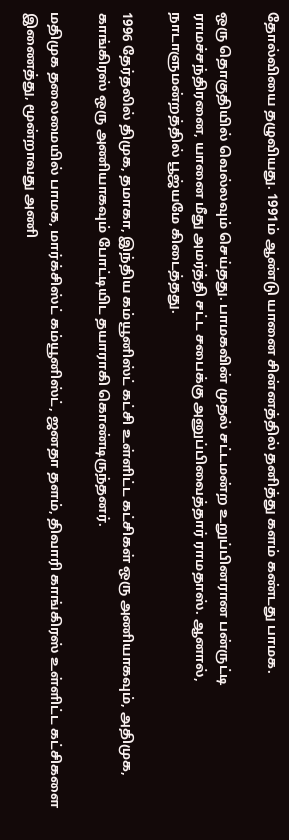தோல்வியை தழுவியது. 1991ம் ஆண்டு யானை சின்னத்தில் தனித்து களம் கண்டது பாமக.

ஒரு தொகுதியில் வெல்லவும் செய்தது. பாமகவின் முதல் சட்டமன்ற உறுப்பினரான பன்ருட்டி ராமச்சந்திரனை, யானை மீது அமர்த்தி சட்ட சபைக்கு அனுப்பிவைத்தார் ராமதாஸ். ஆனால், நாடாளுமன்றத்தில் பூஜ்யமே கிடைத்தது.

1996 தேர்தலில் திமுக, தமாகா, இந்திய கம்யூனிஸ்ட் கட்சி உள்ளிட்ட கட்சிகள் ஒரு அணியாகவும், அதிமுக, காங்கிரஸ் ஒரு அணியாகவும் போட்டியிட தயாராகி கொண்டிருந்தனர்.

மதிமுக தலைமையில் பாமக, மார்க்சிஸ்ட் கம்யூனிஸ்ட், ஜனதா தளம், திவாரி காங்கிரஸ் உள்ளிட்ட கட்சிகளை இணைத்து, மூன்றாவது அணி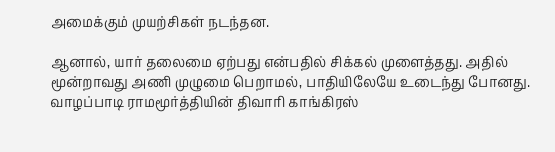அமைக்கும் முயற்சிகள் நடந்தன.

ஆனால், யார் தலைமை ஏற்பது என்பதில் சிக்கல் முளைத்தது. அதில் மூன்றாவது அணி முழுமை பெறாமல், பாதியிலேயே உடைந்து போனது. வாழப்பாடி ராமமூர்த்தியின் திவாரி காங்கிரஸ்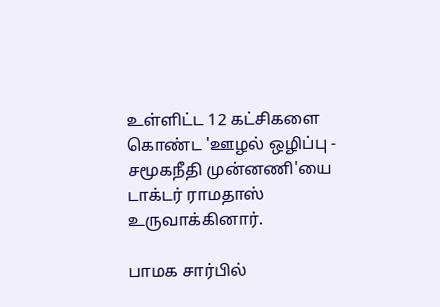உள்ளிட்ட 12 கட்சிகளை கொண்ட 'ஊழல் ஒழிப்பு - சமூகநீதி முன்னணி'யை டாக்டர் ராமதாஸ் உருவாக்கினார்.

பாமக சார்பில்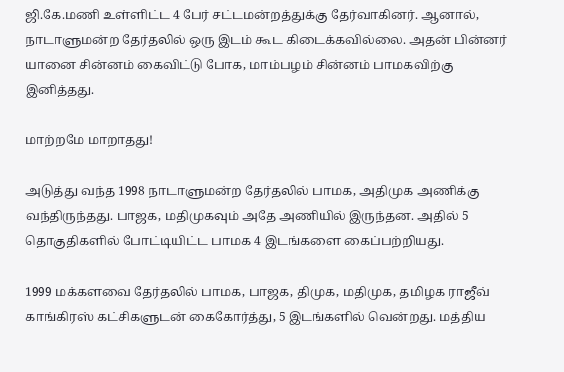ஜி.கே.மணி உள்ளிட்ட 4 பேர் சட்டமன்றத்துக்கு தேர்வாகினர். ஆனால், நாடாளுமன்ற தேர்தலில் ஒரு இடம் கூட கிடைக்கவில்லை. அதன் பின்னர் யானை சின்னம் கைவிட்டு போக, மாம்பழம் சின்னம் பாமகவிற்கு இனித்தது.

மாற்றமே மாறாதது!

அடுத்து வந்த 1998 நாடாளுமன்ற தேர்தலில் பாமக, அதிமுக அணிக்கு வந்திருந்தது. பாஜக, மதிமுகவும் அதே அணியில் இருந்தன. அதில் 5 தொகுதிகளில் போட்டியிட்ட பாமக 4 இடங்களை கைப்பற்றியது.

1999 மக்களவை தேர்தலில் பாமக, பாஜக, திமுக, மதிமுக, தமிழக ராஜீவ் காங்கிரஸ் கட்சிகளுடன் கைகோர்த்து, 5 இடங்களில் வென்றது. மத்திய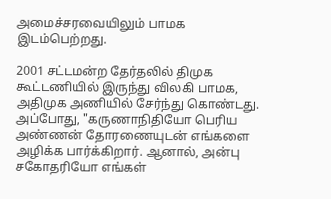அமைச்சரவையிலும் பாமக இடம்பெற்றது.

2001 சட்டமன்ற தேர்தலில் திமுக கூட்டணியில் இருந்து விலகி பாமக, அதிமுக அணியில் சேர்ந்து கொண்டது. அப்போது, "கருணாநிதியோ பெரிய அண்ணன் தோரணையுடன் எங்களை அழிக்க பார்க்கிறார். ஆனால், அன்பு சகோதரியோ எங்கள்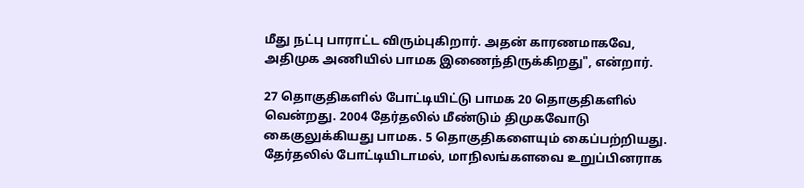மீது நட்பு பாராட்ட விரும்புகிறார். அதன் காரணமாகவே, அதிமுக அணியில் பாமக இணைந்திருக்கிறது", என்றார்.

27 தொகுதிகளில் போட்டியிட்டு பாமக 20 தொகுதிகளில் வென்றது. 2004 தேர்தலில் மீண்டும் திமுகவோடு கைகுலுக்கியது பாமக. 5 தொகுதிகளையும் கைப்பற்றியது. தேர்தலில் போட்டியிடாமல், மாநிலங்களவை உறுப்பினராக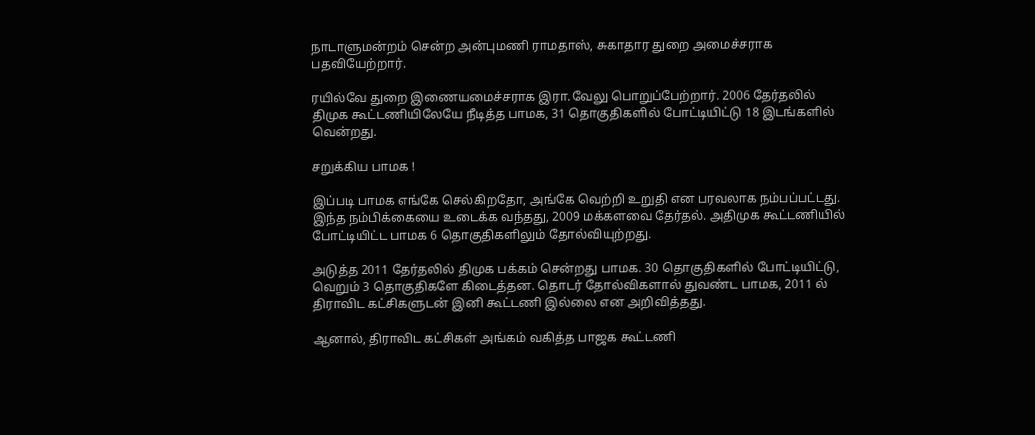நாடாளுமன்றம் சென்ற அன்புமணி ராமதாஸ், சுகாதார துறை அமைச்சராக பதவியேற்றார்.

ரயில்வே துறை இணையமைச்சராக இரா.வேலு பொறுப்பேற்றார். 2006 தேர்தலில் திமுக கூட்டணியிலேயே நீடித்த பாமக, 31 தொகுதிகளில் போட்டியிட்டு 18 இடங்களில் வென்றது.

சறுக்கிய பாமக !

இப்படி பாமக எங்கே செல்கிறதோ, அங்கே வெற்றி உறுதி என பரவலாக நம்பப்பட்டது. இந்த நம்பிக்கையை உடைக்க வந்தது, 2009 மக்களவை தேர்தல். அதிமுக கூட்டணியில் போட்டியிட்ட பாமக 6 தொகுதிகளிலும் தோல்வியுற்றது.

அடுத்த 2011 தேர்தலில் திமுக பக்கம் சென்றது பாமக. 30 தொகுதிகளில் போட்டியிட்டு, வெறும் 3 தொகுதிகளே கிடைத்தன. தொடர் தோல்விகளால் துவண்ட பாமக, 2011 ல் திராவிட கட்சிகளுடன் இனி கூட்டணி இல்லை என அறிவித்தது.

ஆனால், திராவிட கட்சிகள் அங்கம் வகித்த பாஜக கூட்டணி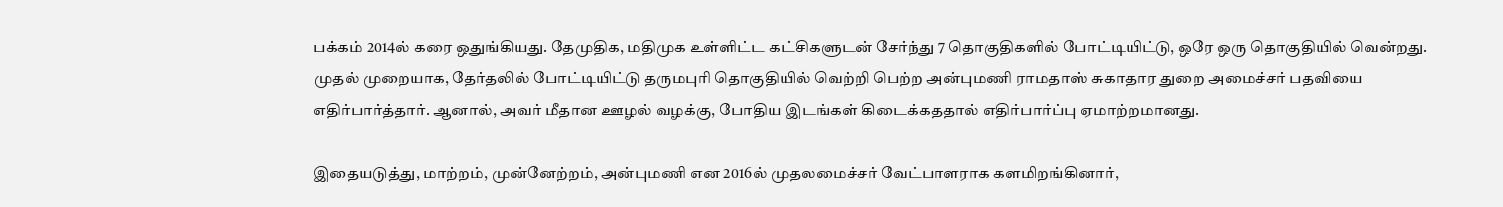பக்கம் 2014ல் கரை ஒதுங்கியது. தேமுதிக, மதிமுக உள்ளிட்ட கட்சிகளுடன் சேர்ந்து 7 தொகுதிகளில் போட்டியிட்டு, ஒரே ஒரு தொகுதியில் வென்றது. முதல் முறையாக, தேர்தலில் போட்டியிட்டு தருமபுரி தொகுதியில் வெற்றி பெற்ற அன்புமணி ராமதாஸ் சுகாதார துறை அமைச்சர் பதவியை எதிர்பார்த்தார். ஆனால், அவர் மீதான ஊழல் வழக்கு, போதிய இடங்கள் கிடைக்கததால் எதிர்பார்ப்பு ஏமாற்றமானது.

இதையடுத்து, மாற்றம், முன்னேற்றம், அன்புமணி என 2016ல் முதலமைச்சர் வேட்பாளராக களமிறங்கினார்,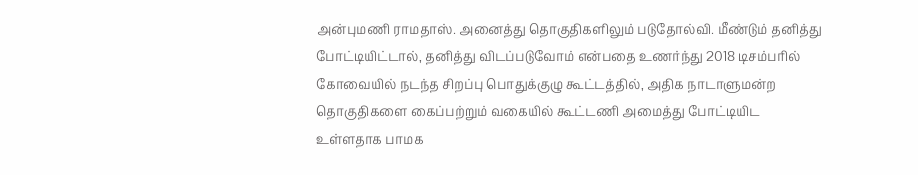அன்புமணி ராமதாஸ். அனைத்து தொகுதிகளிலும் படுதோல்வி. மீண்டும் தனித்து போட்டியிட்டால், தனித்து விடப்படுவோம் என்பதை உணர்ந்து 2018 டிசம்பரில் கோவையில் நடந்த சிறப்பு பொதுக்குழு கூட்டத்தில், அதிக நாடாளுமன்ற தொகுதிகளை கைப்பற்றும் வகையில் கூட்டணி அமைத்து போட்டியிட உள்ளதாக பாமக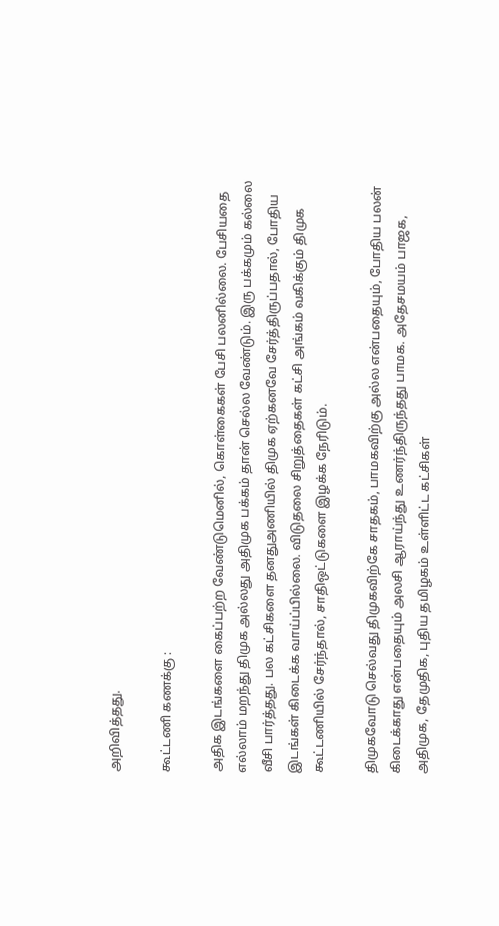அறிவித்தது.

கூட்டணி கணக்கு :

அதிக இடங்களை கைப்பற்ற வேண்டுமெனில், கொள்கைகள் பேசி பலனில்லை. பேசியதை எல்லாம் மறந்து திமுக அல்லது அதிமுக பக்கம் தான் செல்ல வேண்டும். இரு பக்கமும் கல்லை வீசி பார்த்தது. பல கட்சிகளை தனதுஅணியில் திமுக ஏற்கனவே சேர்த்திருப்பதால், போதிய இடங்கள் கிடைக்க வாய்ப்பில்லை. விடுதலை சிறுத்தைகள் கட்சி அங்கம் வகிக்கும் திமுக கூட்டணியில் சேர்ந்தால், சாதிஒட்டுகளை இழக்க நேரிடும்.

திமுகவோடு செல்வது திமுகவிற்கே சாதகம், பாமகவிற்கு அல்ல என்பதையும், போதிய பலன் கிடைக்காது என்பதையும் அலசி ஆராய்ந்து உணர்ந்திருந்தது பாமக. அதேசமயம் பாஜக, அதிமுக, தேமுதிக, புதிய தமிழகம் உள்ளிட்ட கட்சிகள்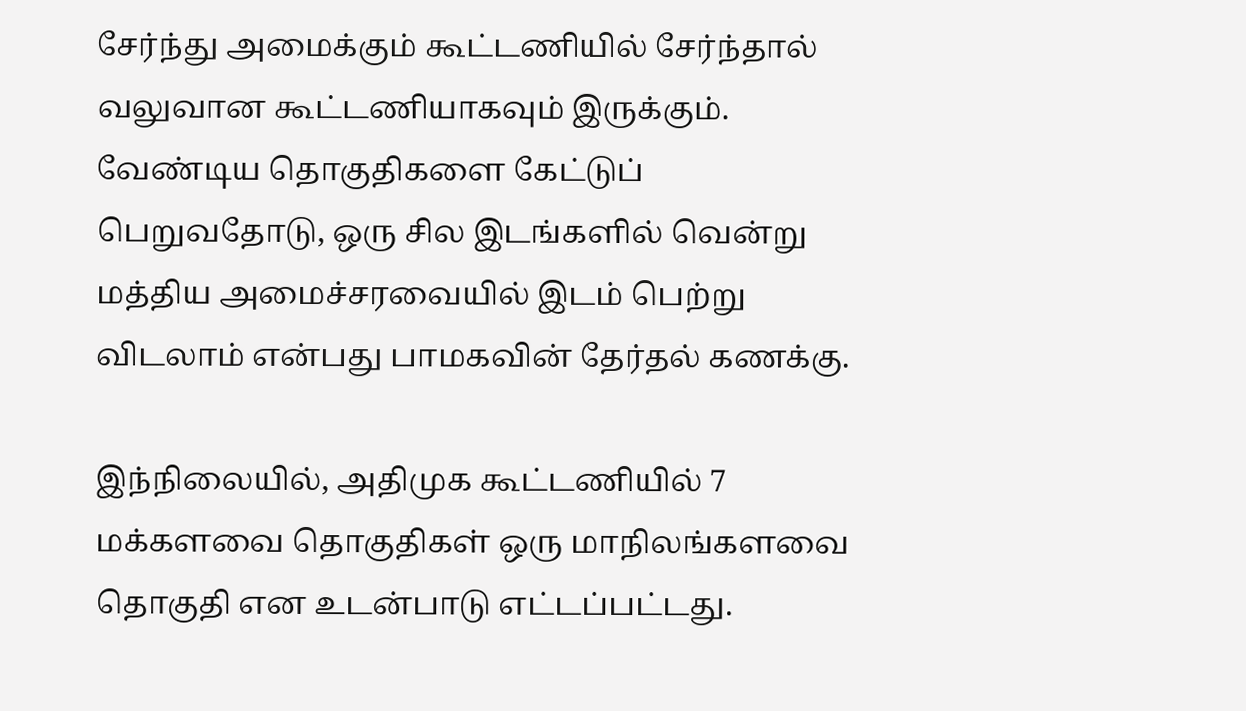சேர்ந்து அமைக்கும் கூட்டணியில் சேர்ந்தால் வலுவான கூட்டணியாகவும் இருக்கும். வேண்டிய தொகுதிகளை கேட்டுப் பெறுவதோடு, ஒரு சில இடங்களில் வென்று மத்திய அமைச்சரவையில் இடம் பெற்று விடலாம் என்பது பாமகவின் தேர்தல் கணக்கு.

இந்நிலையில், அதிமுக கூட்டணியில் 7 மக்களவை தொகுதிகள் ஒரு மாநிலங்களவை தொகுதி என உடன்பாடு எட்டப்பட்டது.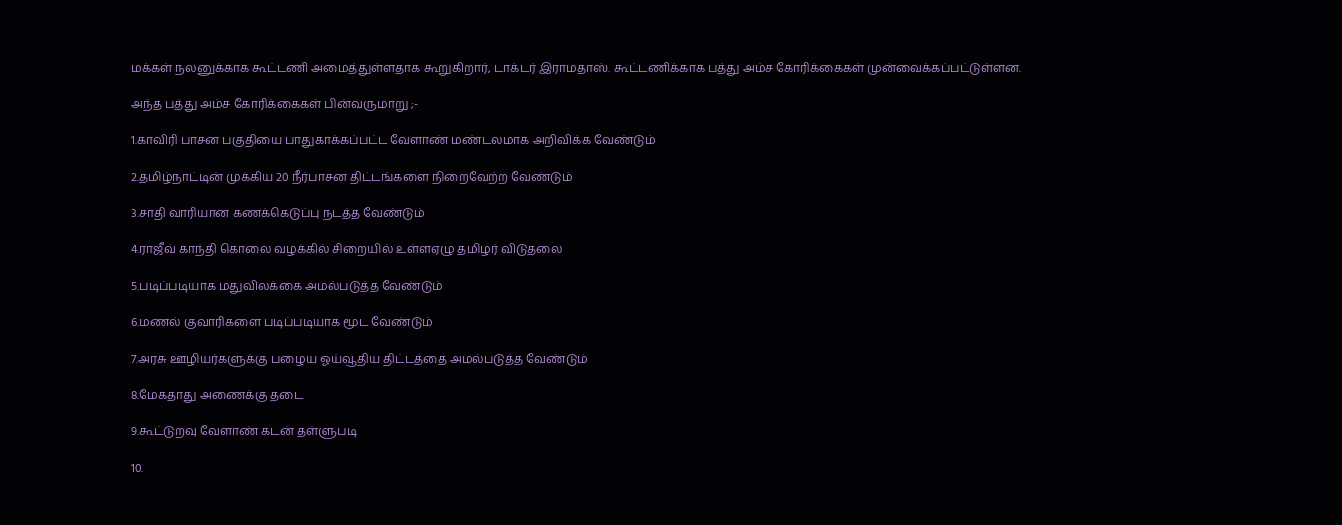மக்கள் நலனுக்காக கூட்டணி அமைத்துள்ளதாக கூறுகிறார், டாக்டர் இராமதாஸ். கூட்டணிக்காக பத்து அம்ச கோரிக்கைகள் முன்வைக்கப்பட்டுள்ளன.

அந்த பத்து அம்ச கோரிக்கைகள் பின்வருமாறு ;-

1.காவிரி பாசன பகுதியை பாதுகாக்கப்பட்ட வேளாண் மண்டலமாக அறிவிக்க வேண்டும்

2.தமிழ்நாட்டின் முக்கிய 20 நீர்பாசன திட்டங்களை நிறைவேற்ற வேண்டும்

3.சாதி வாரியான கணக்கெடுப்பு நடத்த வேண்டும்

4.ராஜீவ் காந்தி கொலை வழக்கில் சிறையில் உள்ளஏழு தமிழர் விடுதலை

5.படிப்படியாக மதுவிலக்கை அமல்படுத்த வேண்டும்

6.மணல் குவாரிகளை படிப்படியாக மூட வேண்டும்

7.அரசு ஊழியர்களுக்கு பழைய ஓய்வூதிய திட்டத்தை அமல்படுத்த வேண்டும்

8.மேகதாது அணைக்கு தடை

9.கூட்டுறவு வேளாண் கடன் தள்ளுபடி

10.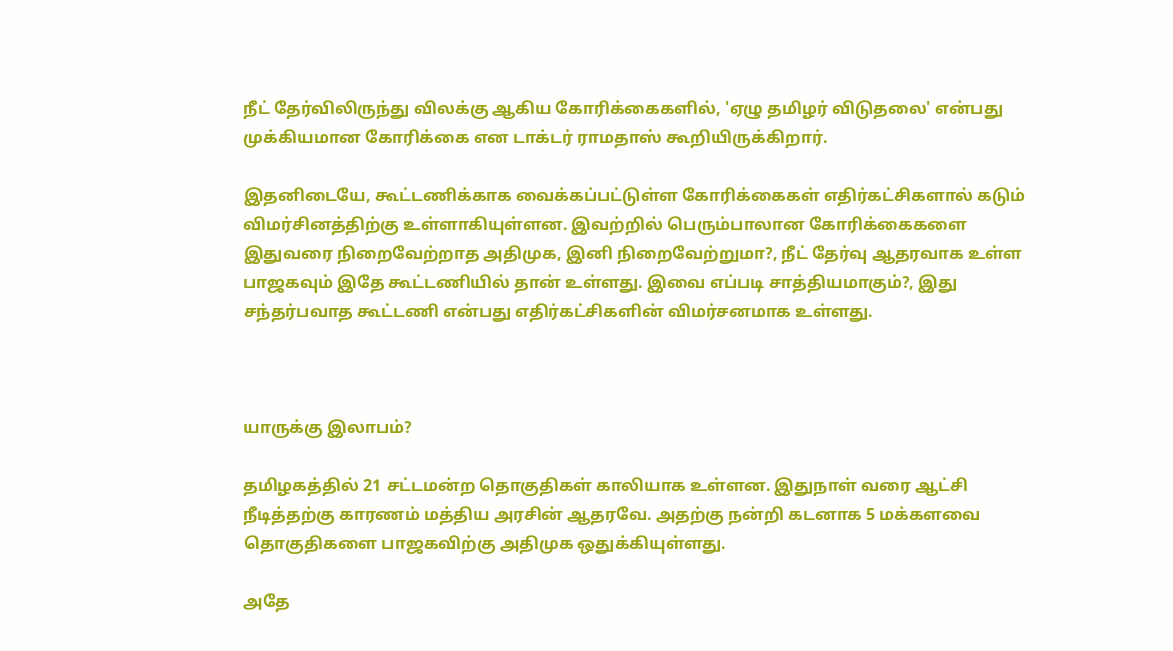நீட் தேர்விலிருந்து விலக்கு ஆகிய கோரிக்கைகளில், 'ஏழு தமிழர் விடுதலை' என்பது முக்கியமான கோரிக்கை என டாக்டர் ராமதாஸ் கூறியிருக்கிறார்.

இதனிடையே, கூட்டணிக்காக வைக்கப்பட்டுள்ள கோரிக்கைகள் எதிர்கட்சிகளால் கடும் விமர்சினத்திற்கு உள்ளாகியுள்ளன. இவற்றில் பெரும்பாலான கோரிக்கைகளை இதுவரை நிறைவேற்றாத அதிமுக, இனி நிறைவேற்றுமா?, நீட் தேர்வு ஆதரவாக உள்ள பாஜகவும் இதே கூட்டணியில் தான் உள்ளது. இவை எப்படி சாத்தியமாகும்?, இது சந்தர்பவாத கூட்டணி என்பது எதிர்கட்சிகளின் விமர்சனமாக உள்ளது.



யாருக்கு இலாபம்?

தமிழகத்தில் 21 சட்டமன்ற தொகுதிகள் காலியாக உள்ளன. இதுநாள் வரை ஆட்சி நீடித்தற்கு காரணம் மத்திய அரசின் ஆதரவே. அதற்கு நன்றி கடனாக 5 மக்களவை தொகுதிகளை பாஜகவிற்கு அதிமுக ஒதுக்கியுள்ளது.

அதே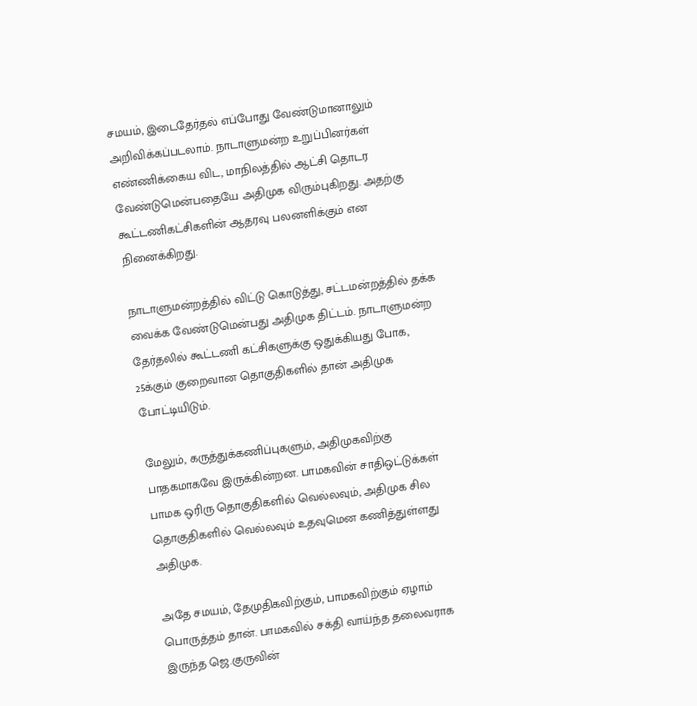சமயம், இடைதேர்தல் எப்போது வேண்டுமானாலும் அறிவிக்கப்படலாம். நாடாளுமன்ற உறுப்பினர்கள் எண்ணிக்கைய விட, மாநிலத்தில் ஆட்சி தொடர வேண்டுமென்பதையே அதிமுக விரும்புகிறது. அதற்கு கூட்டணிகட்சிகளின் ஆதரவு பலனளிக்கும் என நினைக்கிறது.

நாடாளுமன்றத்தில் விட்டு கொடுத்து, சட்டமன்றத்தில் தக்க வைக்க வேண்டுமென்பது அதிமுக திட்டம். நாடாளுமன்ற தேர்தலில் கூட்டணி கட்சிகளுக்கு ஒதுக்கியது போக, 25க்கும் குறைவான தொகுதிகளில் தான் அதிமுக போட்டியிடும்.

மேலும், கருத்துக்கணிப்புகளும், அதிமுகவிற்கு பாதகமாகவே இருக்கின்றன. பாமகவின் சாதிஒட்டுக்கள் பாமக ஒரிரு தொகுதிகளில் வெல்லவும், அதிமுக சில தொகுதிகளில் வெல்லவும் உதவுமென கணித்துள்ளது அதிமுக.

அதே சமயம், தேமுதிகவிற்கும், பாமகவிற்கும் ஏழாம் பொருத்தம் தான். பாமகவில் சக்தி வாய்ந்த தலைவராக இருந்த ஜெ.குருவின்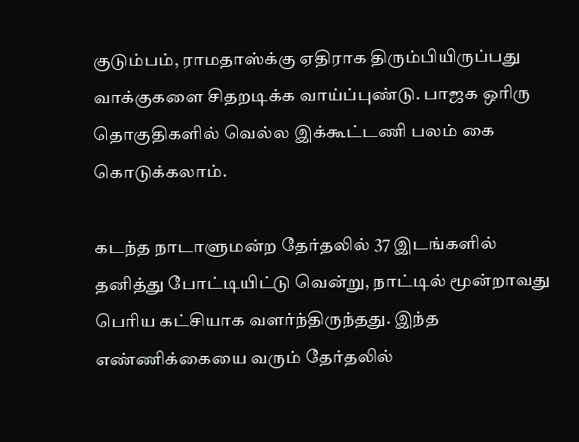குடும்பம், ராமதாஸ்க்கு ஏதிராக திரும்பியிருப்பது வாக்குகளை சிதறடிக்க வாய்ப்புண்டு. பாஜக ஒரிரு தொகுதிகளில் வெல்ல இக்கூட்டணி பலம் கை கொடுக்கலாம்.

கடந்த நாடாளுமன்ற தேர்தலில் 37 இடங்களில் தனித்து போட்டியிட்டு வென்று, நாட்டில் மூன்றாவது பெரிய கட்சியாக வளர்ந்திருந்தது. இந்த எண்ணிக்கையை வரும் தேர்தலில்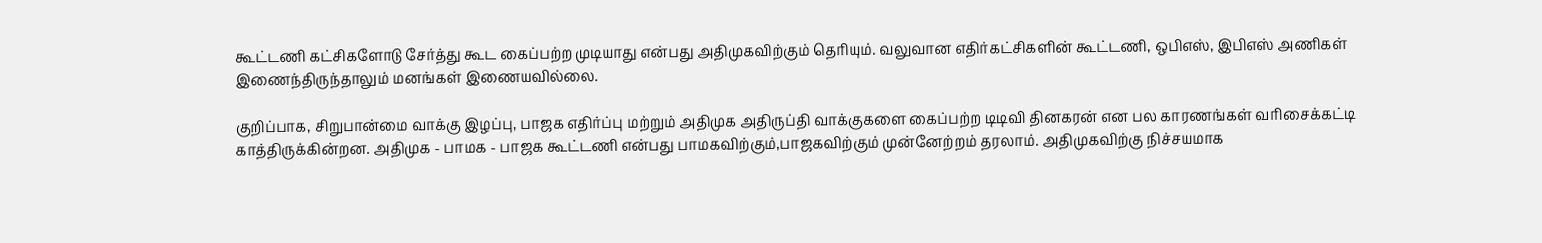கூட்டணி கட்சிகளோடு சேர்த்து கூட கைப்பற்ற முடியாது என்பது அதிமுகவிற்கும் தெரியும். வலுவான எதிர்கட்சிகளின் கூட்டணி, ஒபிஎஸ், இபிஎஸ் அணிகள் இணைந்திருந்தாலும் மனங்கள் இணையவில்லை.

குறிப்பாக, சிறுபான்மை வாக்கு இழப்பு, பாஜக எதிர்ப்பு மற்றும் அதிமுக அதிருப்தி வாக்குகளை கைப்பற்ற டிடிவி தினகரன் என பல காரணங்கள் வரிசைக்கட்டி காத்திருக்கின்றன. அதிமுக - பாமக - பாஜக கூட்டணி என்பது பாமகவிற்கும்,பாஜகவிற்கும் முன்னேற்றம் தரலாம். அதிமுகவிற்கு நிச்சயமாக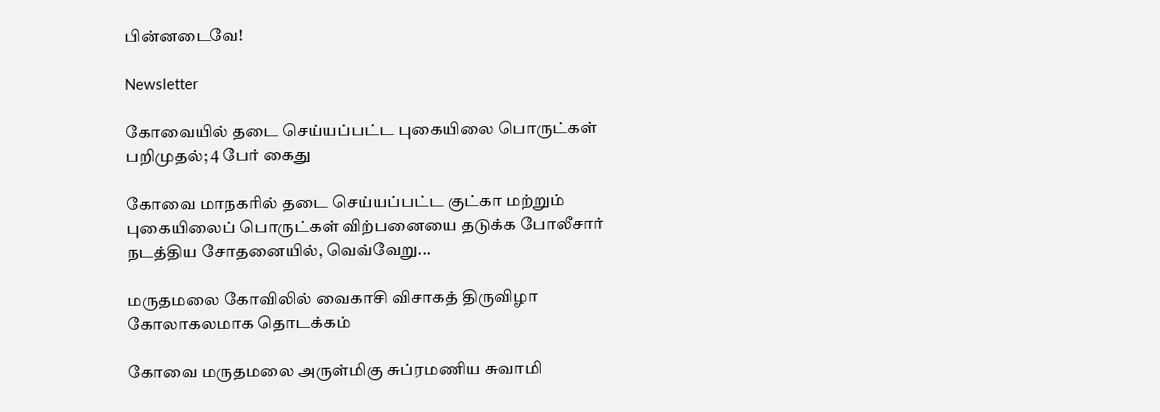பின்னடைவே!

Newsletter

கோவையில் தடை செய்யப்பட்ட புகையிலை பொருட்கள் பறிமுதல்; 4 பேர் கைது

கோவை மாநகரில் தடை செய்யப்பட்ட குட்கா மற்றும் புகையிலைப் பொருட்கள் விற்பனையை தடுக்க போலீசார் நடத்திய சோதனையில், வெவ்வேறு...

மருதமலை கோவிலில் வைகாசி விசாகத் திருவிழா கோலாகலமாக தொடக்கம்

கோவை மருதமலை அருள்மிகு சுப்ரமணிய சுவாமி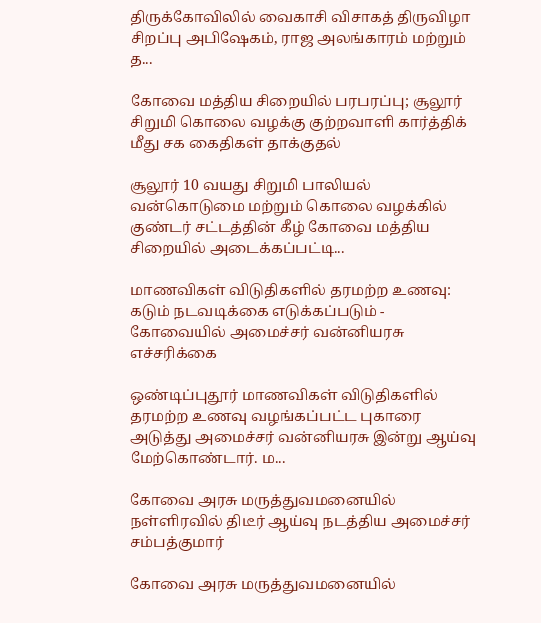திருக்கோவிலில் வைகாசி விசாகத் திருவிழா சிறப்பு அபிஷேகம், ராஜ அலங்காரம் மற்றும் த...

கோவை மத்திய சிறையில் பரபரப்பு; சூலூர் சிறுமி கொலை வழக்கு குற்றவாளி கார்த்திக் மீது சக கைதிகள் தாக்குதல்

சூலூர் 10 வயது சிறுமி பாலியல் வன்கொடுமை மற்றும் கொலை வழக்கில் குண்டர் சட்டத்தின் கீழ் கோவை மத்திய சிறையில் அடைக்கப்பட்டி...

மாணவிகள் விடுதிகளில் தரமற்ற உணவு: கடும் நடவடிக்கை எடுக்கப்படும் - கோவையில் அமைச்சர் வன்னியரசு எச்சரிக்கை

ஒண்டிப்புதூர் மாணவிகள் விடுதிகளில் தரமற்ற உணவு வழங்கப்பட்ட புகாரை அடுத்து அமைச்சர் வன்னியரசு இன்று ஆய்வு மேற்கொண்டார். ம...

கோவை அரசு மருத்துவமனையில் நள்ளிரவில் திடீர் ஆய்வு நடத்திய அமைச்சர் சம்பத்குமார்

கோவை அரசு மருத்துவமனையில்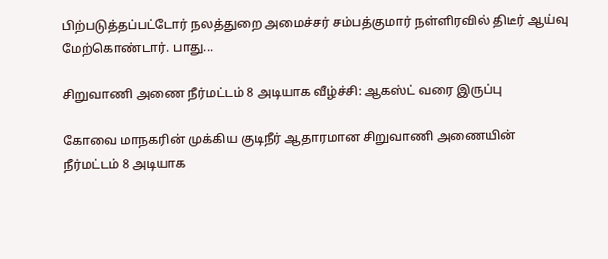பிற்படுத்தப்பட்டோர் நலத்துறை அமைச்சர் சம்பத்குமார் நள்ளிரவில் திடீர் ஆய்வு மேற்கொண்டார். பாது...

சிறுவாணி அணை நீர்மட்டம் 8 அடியாக வீழ்ச்சி: ஆகஸ்ட் வரை இருப்பு

கோவை மாநகரின் முக்கிய குடிநீர் ஆதாரமான சிறுவாணி அணையின் நீர்மட்டம் 8 அடியாக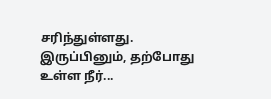சரிந்துள்ளது. இருப்பினும், தற்போது உள்ள நீர்...